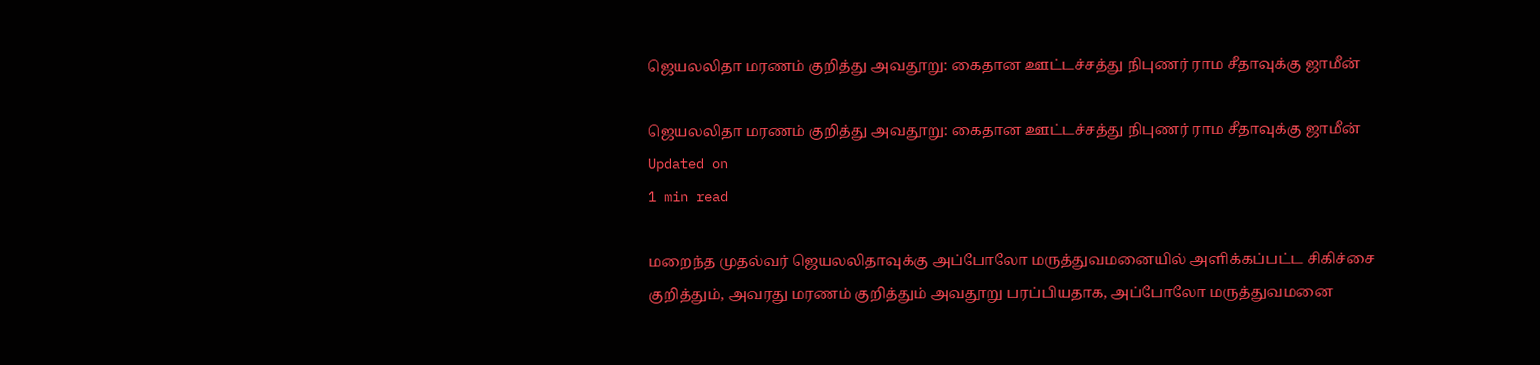ஜெயலலிதா மரணம் குறித்து அவதூறு: கைதான ஊட்டச்சத்து நிபுணர் ராம சீதாவுக்கு ஜாமீன்

ஜெயலலிதா மரணம் குறித்து அவதூறு: கைதான ஊட்டச்சத்து நிபுணர் ராம சீதாவுக்கு ஜாமீன்
Updated on
1 min read

மறைந்த முதல்வர் ஜெயலலிதாவுக்கு அப்போலோ மருத்துவமனையில் அளிக்கப்பட்ட சிகிச்சை குறித்தும், அவரது மரணம் குறித்தும் அவதூறு பரப்பியதாக, அப்போலோ மருத்துவமனை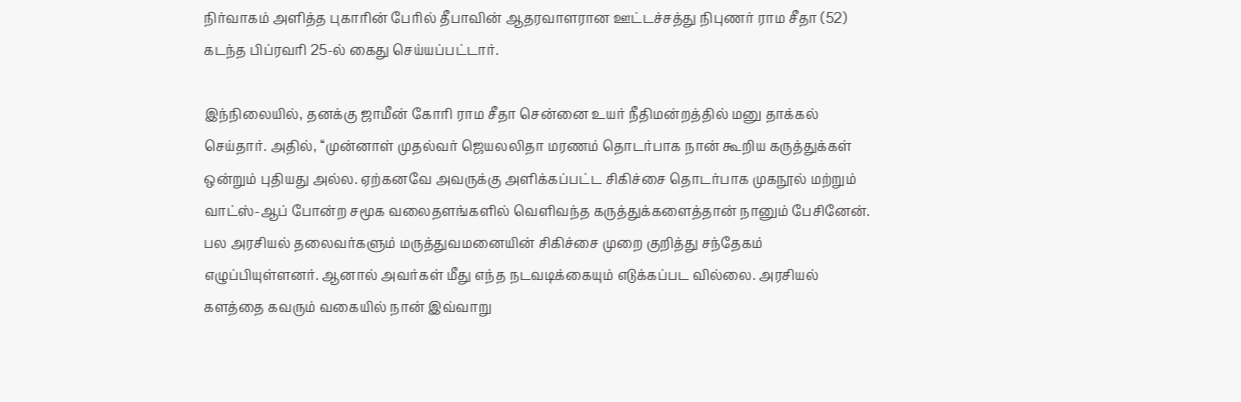நிர்வாகம் அளித்த புகாரின் பேரில் தீபாவின் ஆதரவாளரான ஊட்டச்சத்து நிபுணர் ராம சீதா (52) கடந்த பிப்ரவரி 25-ல் கைது செய்யப்பட்டார்.

இந்நிலையில், தனக்கு ஜாமீன் கோரி ராம சீதா சென்னை உயர் நீதிமன்றத்தில் மனு தாக்கல் செய்தார். அதில், ‘‘முன்னாள் முதல்வர் ஜெயலலிதா மரணம் தொடர்பாக நான் கூறிய கருத்துக்கள் ஒன்றும் புதியது அல்ல. ஏற்கனவே அவருக்கு அளிக்கப்பட்ட சிகிச்சை தொடர்பாக முகநூல் மற்றும் வாட்ஸ்-ஆப் போன்ற சமூக வலைதளங்களில் வெளிவந்த கருத்துக்களைத்தான் நானும் பேசினேன். பல அரசியல் தலைவர்களும் மருத்துவமனையின் சிகிச்சை முறை குறித்து சந்தேகம் எழுப்பியுள்ளனர். ஆனால் அவர்கள் மீது எந்த நடவடிக்கையும் எடுக்கப்பட வில்லை. அரசியல் களத்தை கவரும் வகையில் நான் இவ்வாறு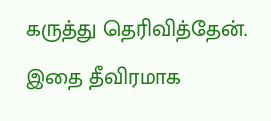கருத்து தெரிவித்தேன். இதை தீவிரமாக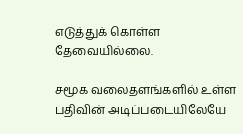எடுத்துக் கொள்ள தேவையில்லை.

சமூக வலைதளங்களில் உள்ள பதிவின் அடிப்படையிலேயே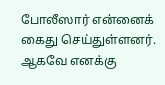போலீஸார் என்னைக் கைது செய்துள்ளனர். ஆகவே எனக்கு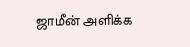ஜாமீன் அளிக்க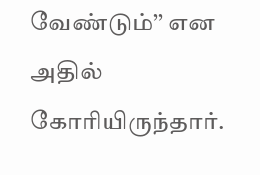வேண்டும்’’ என அதில் கோரியிருந்தார்.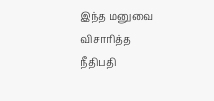இந்த மனுவை விசாரித்த நீதிபதி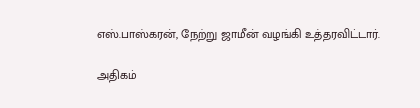எஸ்.பாஸ்கரன், நேற்று ஜாமீன் வழங்கி உத்தரவிட்டார்.

அதிகம்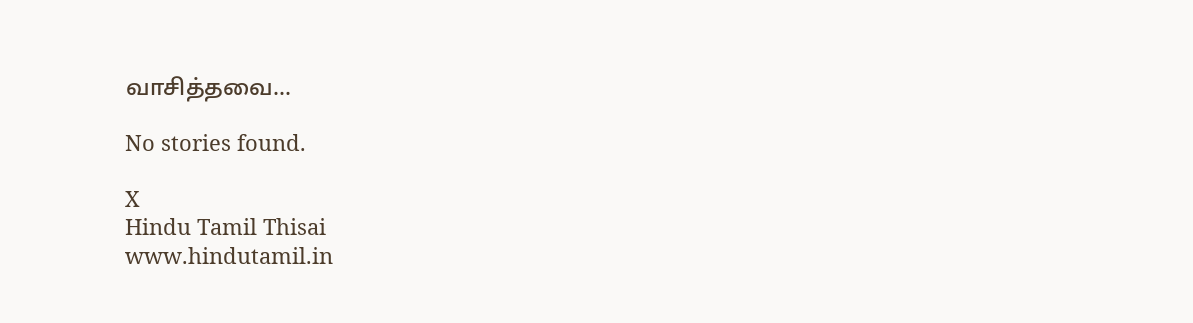வாசித்தவை...

No stories found.

X
Hindu Tamil Thisai
www.hindutamil.in